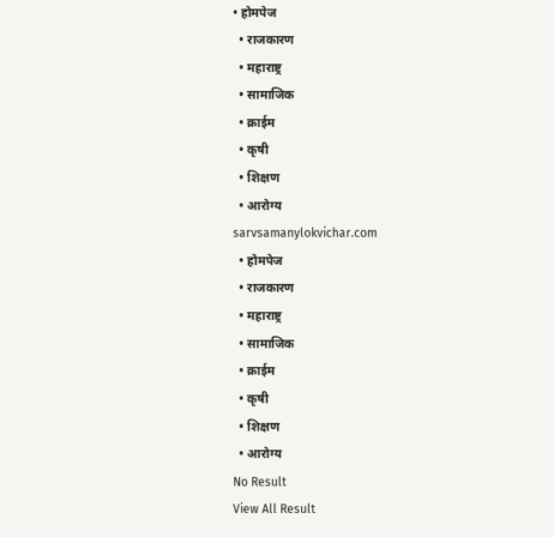• होमपेज
  • राजकारण
  • महाराष्ट्र
  • सामाजिक
  • क्राईम
  • कृषी
  • शिक्षण
  • आरोग्य
sarvsamanylokvichar.com
  • होमपेज
  • राजकारण
  • महाराष्ट्र
  • सामाजिक
  • क्राईम
  • कृषी
  • शिक्षण
  • आरोग्य
No Result
View All Result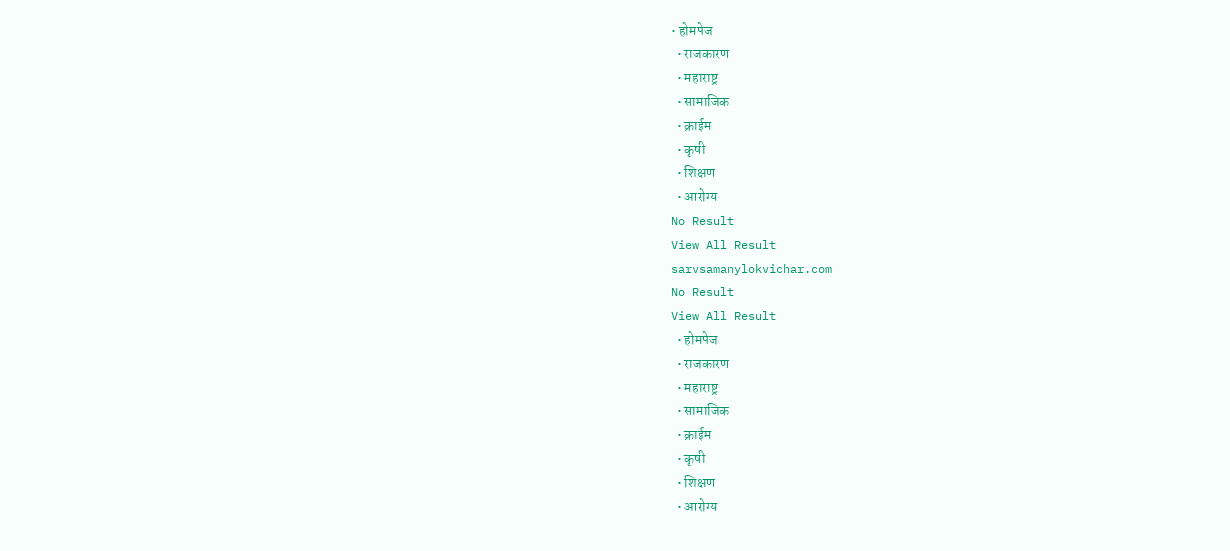• होमपेज
  • राजकारण
  • महाराष्ट्र
  • सामाजिक
  • क्राईम
  • कृषी
  • शिक्षण
  • आरोग्य
No Result
View All Result
sarvsamanylokvichar.com
No Result
View All Result
  • होमपेज
  • राजकारण
  • महाराष्ट्र
  • सामाजिक
  • क्राईम
  • कृषी
  • शिक्षण
  • आरोग्य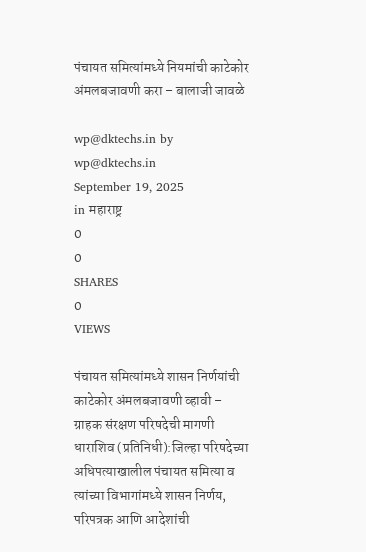पंचायत समित्यांमध्ये नियमांची काटेकोर अंमलबजावणी करा – बालाजी जावळे

wp@dktechs.in by wp@dktechs.in
September 19, 2025
in महाराष्ट्र
0
0
SHARES
0
VIEWS

पंचायत समित्यांमध्ये शासन निर्णयांची काटेकोर अंमलबजावणी व्हावी – ग्राहक संरक्षण परिषदेची मागणी
धाराशिव (प्रतिनिधी):जिल्हा परिषदेच्या अधिपत्याखालील पंचायत समित्या व त्यांच्या विभागांमध्ये शासन निर्णय, परिपत्रक आणि आदेशांची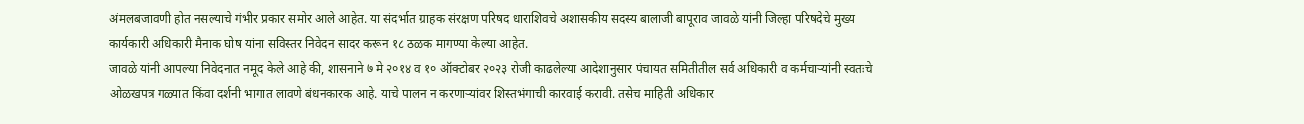अंमलबजावणी होत नसल्याचे गंभीर प्रकार समोर आले आहेत. या संदर्भात ग्राहक संरक्षण परिषद धाराशिवचे अशासकीय सदस्य बालाजी बापूराव जावळे यांनी जिल्हा परिषदेचे मुख्य कार्यकारी अधिकारी मैनाक घोष यांना सविस्तर निवेदन सादर करून १८ ठळक मागण्या केल्या आहेत.
जावळे यांनी आपल्या निवेदनात नमूद केले आहे की, शासनाने ७ मे २०१४ व १० ऑक्टोबर २०२३ रोजी काढलेल्या आदेशानुसार पंचायत समितीतील सर्व अधिकारी व कर्मचाऱ्यांनी स्वतःचे ओळखपत्र गळ्यात किंवा दर्शनी भागात लावणे बंधनकारक आहे. याचे पालन न करणाऱ्यांवर शिस्तभंगाची कारवाई करावी. तसेच माहिती अधिकार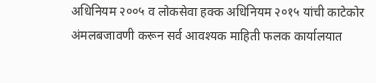अधिनियम २००५ व लोकसेवा हक्क अधिनियम २०१५ यांची काटेकोर अंमलबजावणी करून सर्व आवश्यक माहिती फलक कार्यालयात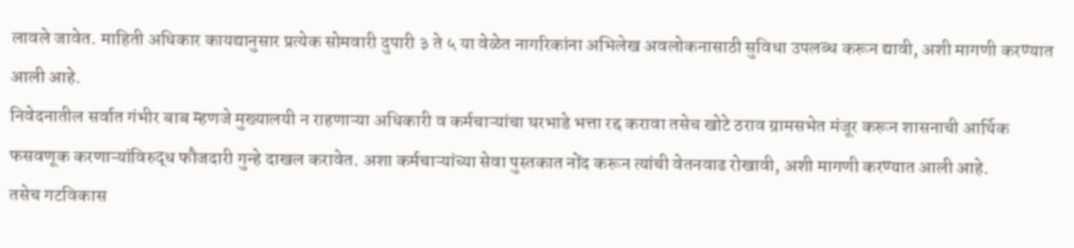लावले जावेत. माहिती अधिकार कायद्यानुसार प्रत्येक सोमवारी दुपारी ३ ते ५ या वेळेत नागरिकांना अभिलेख अवलोकनासाठी सुविधा उपलब्ध करून द्यावी, अशी मागणी करण्यात आली आहे.
निवेदनातील सर्वात गंभीर बाब म्हणजे मुख्यालयी न राहणाऱ्या अधिकारी व कर्मचाऱ्यांचा घरभाडे भत्ता रद्द करावा तसेच खोटे ठराव ग्रामसभेत मंजूर करून शासनाची आर्थिक फसवणूक करणाऱ्यांविरुद्ध फौजदारी गुन्हे दाखल करावेत. अशा कर्मचाऱ्यांच्या सेवा पुस्तकात नोंद करून त्यांची वेतनवाढ रोखावी, अशी मागणी करण्यात आली आहे.
तसेच गटविकास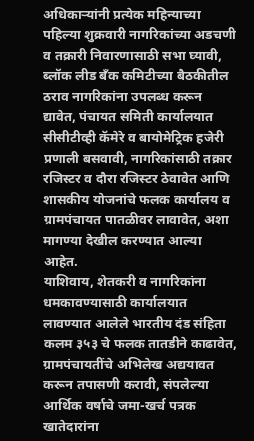अधिकाऱ्यांनी प्रत्येक महिन्याच्या पहिल्या शुक्रवारी नागरिकांच्या अडचणी व तक्रारी निवारणासाठी सभा घ्यावी, ब्लॉक लीड बँक कमिटीच्या बैठकीतील ठराव नागरिकांना उपलब्ध करून द्यावेत, पंचायत समिती कार्यालयात सीसीटीव्ही कॅमेरे व बायोमेट्रिक हजेरी प्रणाली बसवावी, नागरिकांसाठी तक्रार रजिस्टर व दौरा रजिस्टर ठेवावेत आणि शासकीय योजनांचे फलक कार्यालय व ग्रामपंचायत पातळीवर लावावेत, अशा मागण्या देखील करण्यात आल्या आहेत.
याशिवाय, शेतकरी व नागरिकांना धमकावण्यासाठी कार्यालयात लावण्यात आलेले भारतीय दंड संहिता कलम ३५३ चे फलक तातडीने काढावेत, ग्रामपंचायतींचे अभिलेख अद्ययावत करून तपासणी करावी, संपलेल्या आर्थिक वर्षाचे जमा-खर्च पत्रक खातेदारांना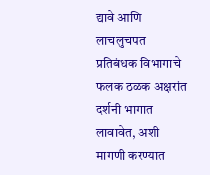द्यावे आणि लाचलुचपत प्रतिबंधक विभागाचे फलक ठळक अक्षरांत दर्शनी भागात लावावेत, अशी मागणी करण्यात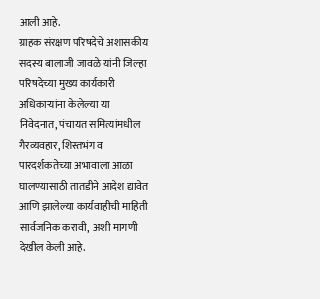आली आहे.
ग्राहक संरक्षण परिषदेचे अशासकीय सदस्य बालाजी जावळे यांनी जिल्हा परिषदेच्या मुख्य कार्यकारी अधिकाऱ्यांना केलेल्या या निवेदनात, पंचायत समित्यांमधील गैरव्यवहार, शिस्तभंग व पारदर्शकतेच्या अभावाला आळा घालण्यासाठी तातडीने आदेश द्यावेत आणि झालेल्या कार्यवाहीची माहिती सार्वजनिक करावी,  अशी मागणी देखील केली आहे.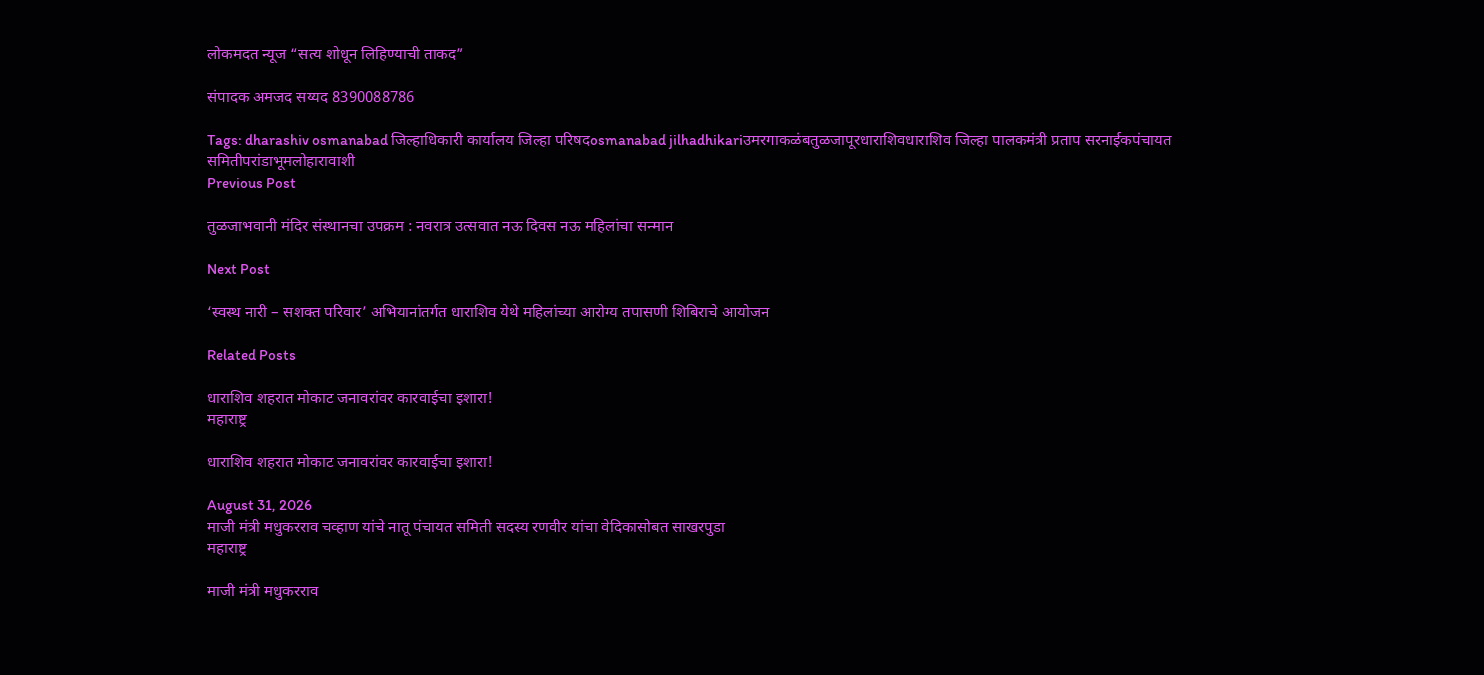लोकमदत न्यूज “सत्य शोधून लिहिण्याची ताकद”

संपादक अमजद सय्यद 8390088786

Tags: dharashiv osmanabad जिल्हाधिकारी कार्यालय जिल्हा परिषदosmanabad jilhadhikariउमरगाकळंबतुळजापूरधाराशिवधाराशिव जिल्हा पालकमंत्री प्रताप सरनाईकपंचायत समितीपरांडाभूमलोहारावाशी
Previous Post

तुळजाभवानी मंदिर संस्थानचा उपक्रम : नवरात्र उत्सवात नऊ दिवस नऊ महिलांचा सन्मान

Next Post

‘स्वस्थ नारी – सशक्त परिवार’ अभियानांतर्गत धाराशिव येथे महिलांच्या आरोग्य तपासणी शिबिराचे आयोजन

Related Posts

धाराशिव शहरात मोकाट जनावरांवर कारवाईचा इशारा!
महाराष्ट्र

धाराशिव शहरात मोकाट जनावरांवर कारवाईचा इशारा!

August 31, 2026
माजी मंत्री मधुकरराव चव्हाण यांचे नातू पंचायत समिती सदस्य रणवीर यांचा वेदिकासोबत साखरपुडा
महाराष्ट्र

माजी मंत्री मधुकरराव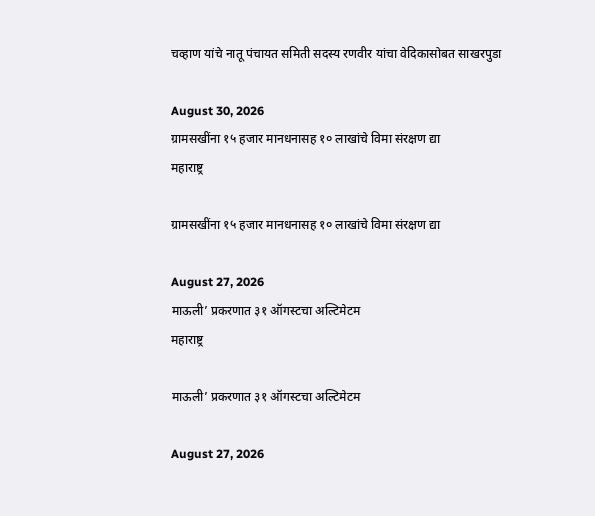चव्हाण यांचे नातू पंचायत समिती सदस्य रणवीर यांचा वेदिकासोबत साखरपुडा

August 30, 2026
ग्रामसखींना १५ हजार मानधनासह १० लाखांचे विमा संरक्षण द्या
महाराष्ट्र

ग्रामसखींना १५ हजार मानधनासह १० लाखांचे विमा संरक्षण द्या

August 27, 2026
माऊली’ प्रकरणात ३१ ऑगस्टचा अल्टिमेटम
महाराष्ट्र

माऊली’ प्रकरणात ३१ ऑगस्टचा अल्टिमेटम

August 27, 2026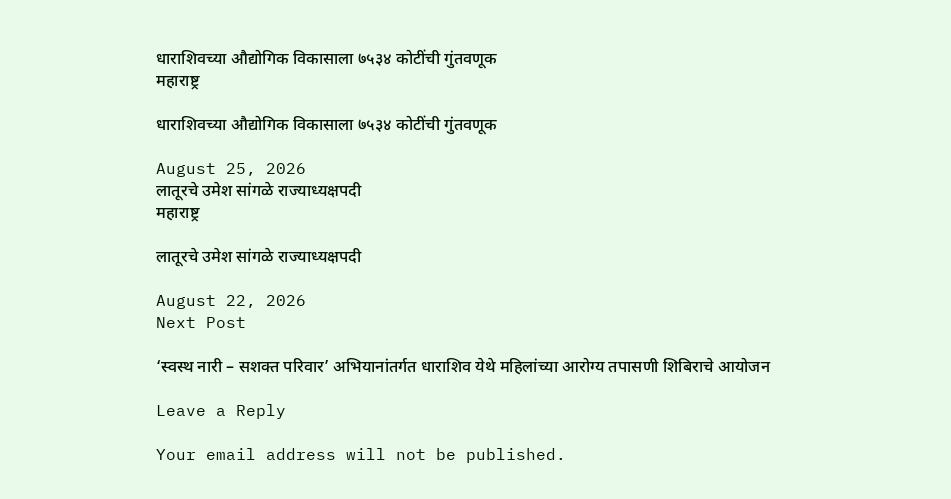धाराशिवच्या औद्योगिक विकासाला ७५३४ कोटींची गुंतवणूक
महाराष्ट्र

धाराशिवच्या औद्योगिक विकासाला ७५३४ कोटींची गुंतवणूक

August 25, 2026
लातूरचे उमेश सांगळे राज्याध्यक्षपदी
महाराष्ट्र

लातूरचे उमेश सांगळे राज्याध्यक्षपदी

August 22, 2026
Next Post

‘स्वस्थ नारी – सशक्त परिवार’ अभियानांतर्गत धाराशिव येथे महिलांच्या आरोग्य तपासणी शिबिराचे आयोजन

Leave a Reply

Your email address will not be published.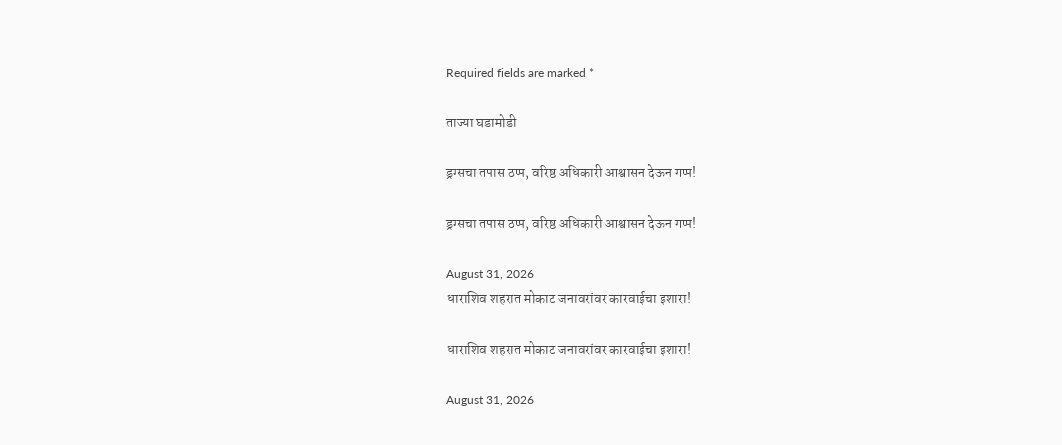Required fields are marked *

ताज्या घडामोडी

ड्रग्सचा तपास ठप्प, वरिष्ठ अधिकारी आश्वासन देऊन गप्प!

ड्रग्सचा तपास ठप्प, वरिष्ठ अधिकारी आश्वासन देऊन गप्प!

August 31, 2026
धाराशिव शहरात मोकाट जनावरांवर कारवाईचा इशारा!

धाराशिव शहरात मोकाट जनावरांवर कारवाईचा इशारा!

August 31, 2026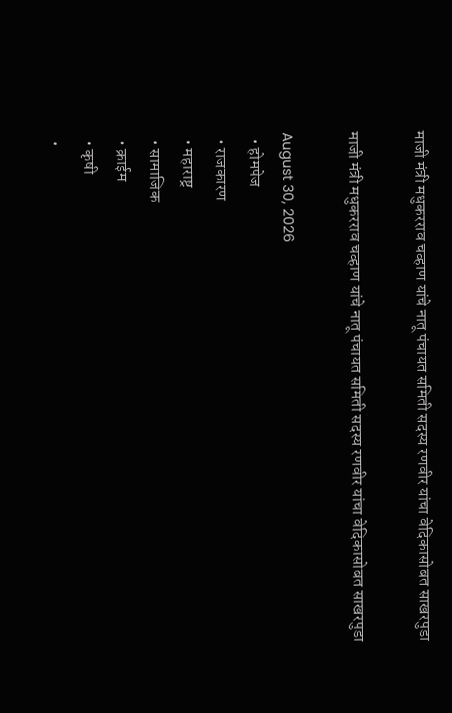माजी मंत्री मधुकरराव चव्हाण यांचे नातू पंचायत समिती सदस्य रणवीर यांचा वेदिकासोबत साखरपुडा

माजी मंत्री मधुकरराव चव्हाण यांचे नातू पंचायत समिती सदस्य रणवीर यांचा वेदिकासोबत साखरपुडा

August 30, 2026
  • होमपेज
  • राजकारण
  • महाराष्ट्र
  • सामाजिक
  • क्राईम
  • कृषी
  •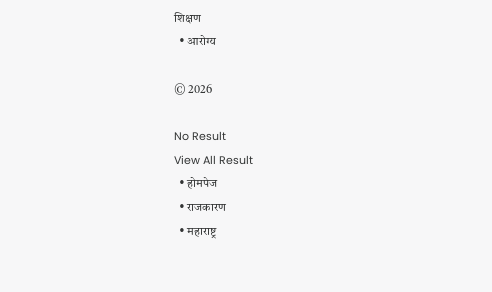शिक्षण
  • आरोग्य

© 2026

No Result
View All Result
  • होमपेज
  • राजकारण
  • महाराष्ट्र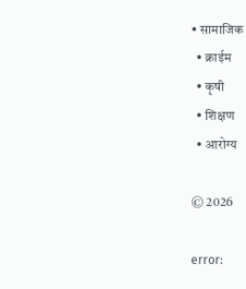• सामाजिक
  • क्राईम
  • कृषी
  • शिक्षण
  • आरोग्य

© 2026

error: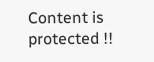Content is protected !!